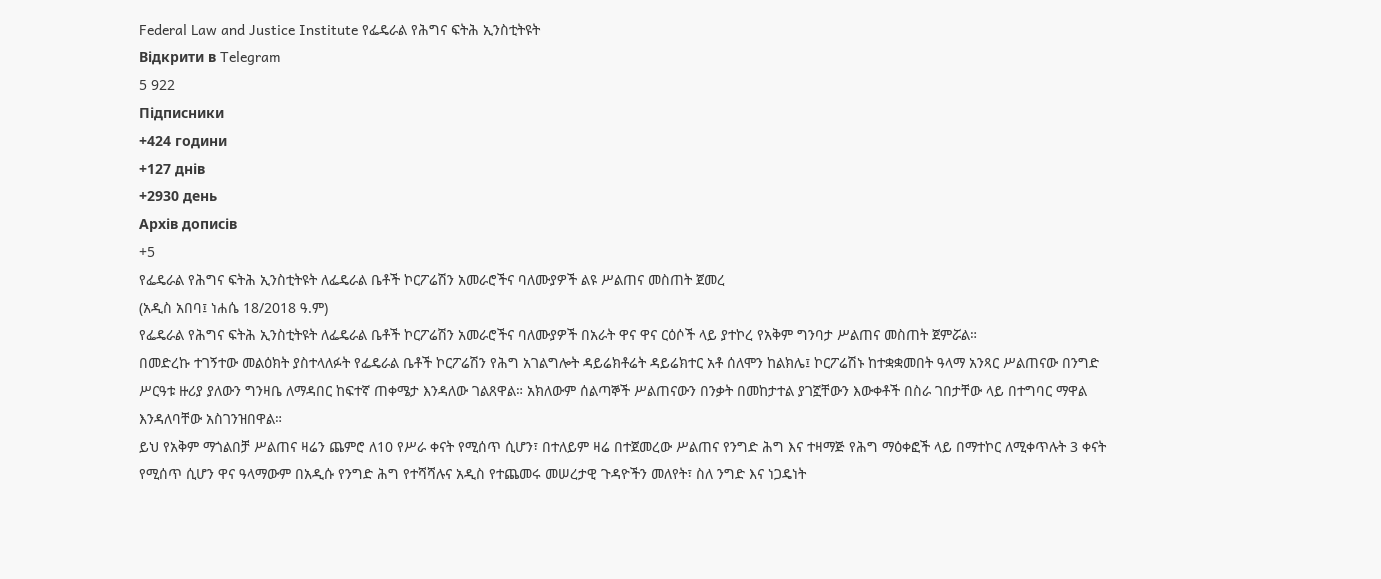Federal Law and Justice Institute የፌዴራል የሕግና ፍትሕ ኢንስቲትዩት
Відкрити в Telegram
5 922
Підписники
+424 години
+127 днів
+2930 день
Архів дописів
+5
የፌዴራል የሕግና ፍትሕ ኢንስቲትዩት ለፌዴራል ቤቶች ኮርፖሬሽን አመራሮችና ባለሙያዎች ልዩ ሥልጠና መስጠት ጀመረ
(አዲስ አበባ፤ ነሐሴ 18/2018 ዓ.ም)
የፌዴራል የሕግና ፍትሕ ኢንስቲትዩት ለፌዴራል ቤቶች ኮርፖሬሽን አመራሮችና ባለሙያዎች በአራት ዋና ዋና ርዕሶች ላይ ያተኮረ የአቅም ግንባታ ሥልጠና መስጠት ጀምሯል።
በመድረኩ ተገኝተው መልዕክት ያስተላለፉት የፌዴራል ቤቶች ኮርፖሬሽን የሕግ አገልግሎት ዳይሬክቶሬት ዳይሬክተር አቶ ሰለሞን ከልክሌ፤ ኮርፖሬሽኑ ከተቋቋመበት ዓላማ አንጻር ሥልጠናው በንግድ ሥርዓቱ ዙሪያ ያለውን ግንዛቤ ለማዳበር ከፍተኛ ጠቀሜታ እንዳለው ገልጸዋል። አክለውም ሰልጣኞች ሥልጠናውን በንቃት በመከታተል ያገኟቸውን እውቀቶች በስራ ገበታቸው ላይ በተግባር ማዋል እንዳለባቸው አስገንዝበዋል።
ይህ የአቅም ማጎልበቻ ሥልጠና ዛሬን ጨምሮ ለ10 የሥራ ቀናት የሚሰጥ ሲሆን፣ በተለይም ዛሬ በተጀመረው ሥልጠና የንግድ ሕግ እና ተዛማጅ የሕግ ማዕቀፎች ላይ በማተኮር ለሚቀጥሉት 3 ቀናት የሚሰጥ ሲሆን ዋና ዓላማውም በአዲሱ የንግድ ሕግ የተሻሻሉና አዲስ የተጨመሩ መሠረታዊ ጉዳዮችን መለየት፣ ስለ ንግድ እና ነጋዴነት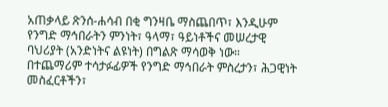አጠቃላይ ጽንሰ-ሐሳብ በቂ ግንዛቤ ማስጨበጥ፣ እንዲሁም የንግድ ማኅበራትን ምንነት፣ ዓላማ፣ ዓይነቶችና መሠረታዊ ባህሪያት (አንድነትና ልዩነት) በግልጽ ማሳወቅ ነው።
በተጨማሪም ተሳታፉፊዎች የንግድ ማኅበራት ምስረታን፣ ሕጋዊነት መስፈርቶችን፣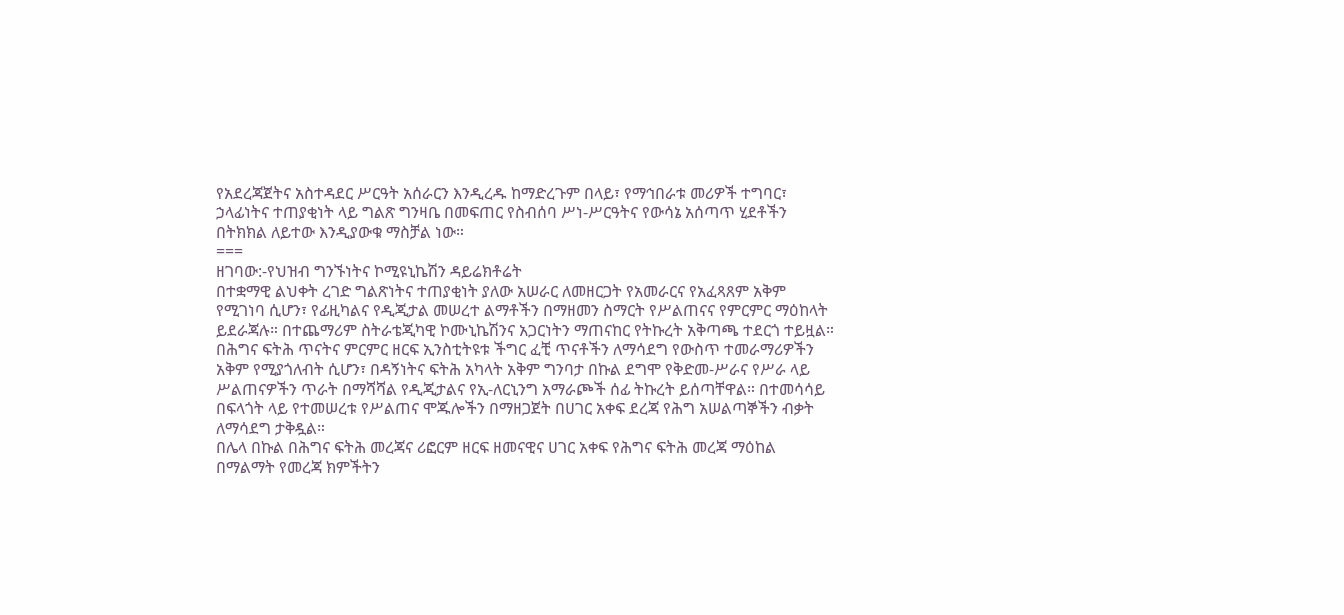የአደረጃጀትና አስተዳደር ሥርዓት አሰራርን እንዲረዱ ከማድረጉም በላይ፣ የማኅበራቱ መሪዎች ተግባር፣ ኃላፊነትና ተጠያቂነት ላይ ግልጽ ግንዛቤ በመፍጠር የስብሰባ ሥነ-ሥርዓትና የውሳኔ አሰጣጥ ሂደቶችን በትክክል ለይተው እንዲያውቁ ማስቻል ነው።
===
ዘገባው:-የህዝብ ግንኙነትና ኮሚዩኒኬሽን ዳይሬክቶሬት
በተቋማዊ ልህቀት ረገድ ግልጽነትና ተጠያቂነት ያለው አሠራር ለመዘርጋት የአመራርና የአፈጻጸም አቅም የሚገነባ ሲሆን፣ የፊዚካልና የዲጂታል መሠረተ ልማቶችን በማዘመን ስማርት የሥልጠናና የምርምር ማዕከላት ይደራጃሉ። በተጨማሪም ስትራቴጂካዊ ኮሙኒኬሽንና አጋርነትን ማጠናከር የትኩረት አቅጣጫ ተደርጎ ተይዟል።
በሕግና ፍትሕ ጥናትና ምርምር ዘርፍ ኢንስቲትዩቱ ችግር ፈቺ ጥናቶችን ለማሳደግ የውስጥ ተመራማሪዎችን አቅም የሚያጎለብት ሲሆን፣ በዳኝነትና ፍትሕ አካላት አቅም ግንባታ በኩል ደግሞ የቅድመ-ሥራና የሥራ ላይ ሥልጠናዎችን ጥራት በማሻሻል የዲጂታልና የኢ-ለርኒንግ አማራጮች ሰፊ ትኩረት ይሰጣቸዋል። በተመሳሳይ በፍላጎት ላይ የተመሠረቱ የሥልጠና ሞጁሎችን በማዘጋጀት በሀገር አቀፍ ደረጃ የሕግ አሠልጣኞችን ብቃት ለማሳደግ ታቅዷል።
በሌላ በኩል በሕግና ፍትሕ መረጃና ሪፎርም ዘርፍ ዘመናዊና ሀገር አቀፍ የሕግና ፍትሕ መረጃ ማዕከል በማልማት የመረጃ ክምችትን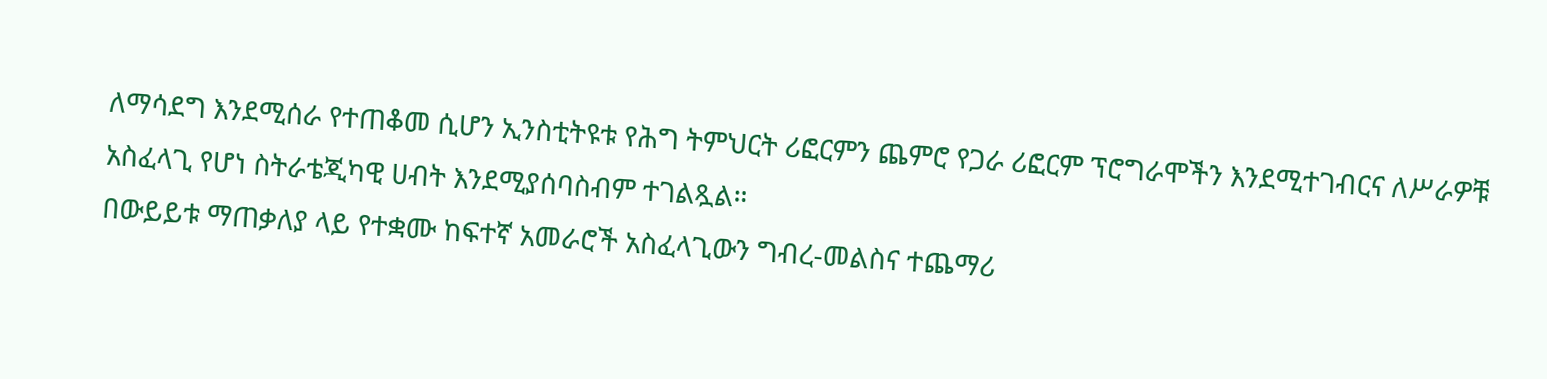ለማሳደግ እንደሚሰራ የተጠቆመ ሲሆን ኢንስቲትዩቱ የሕግ ትምህርት ሪፎርምን ጨምሮ የጋራ ሪፎርም ፕሮግራሞችን እንደሚተገብርና ለሥራዎቹ አስፈላጊ የሆነ ስትራቴጂካዊ ሀብት እንደሚያሰባስብም ተገልጿል።
በውይይቱ ማጠቃለያ ላይ የተቋሙ ከፍተኛ አመራሮች አስፈላጊውን ግብረ-መልስና ተጨማሪ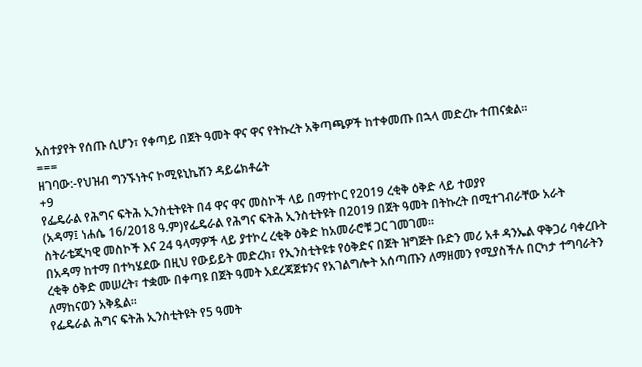አስተያየት የሰጡ ሲሆን፣ የቀጣይ በጀት ዓመት ዋና ዋና የትኩረት አቅጣጫዎች ከተቀመጡ በኋላ መድረኩ ተጠናቋል።
===
ዘገባው:-የህዝብ ግንኙነትና ኮሚዩኒኬሽን ዳይሬክቶሬት
+9
የፌዴራል የሕግና ፍትሕ ኢንስቲትዩት በ4 ዋና ዋና መስኮች ላይ በማተኮር የ2019 ረቂቅ ዕቅድ ላይ ተወያየ
(አዳማ፤ ነሐሴ 16/2018 ዓ.ም)የፌዴራል የሕግና ፍትሕ ኢንስቲትዩት በ2019 በጀት ዓመት በትኩረት በሚተገብራቸው አራት ስትራቴጂካዊ መስኮች እና 24 ዓላማዎች ላይ ያተኮረ ረቂቅ ዕቅድ ከአመራሮቹ ጋር ገመገመ።
በአዳማ ከተማ በተካሄደው በዚህ የውይይት መድረክ፣ የኢንስቲትዩቱ የዕቅድና በጀት ዝግጅት ቡድን መሪ አቶ ዳንኤል ዋቅጋሪ ባቀረቡት ረቂቅ ዕቅድ መሠረት፣ ተቋሙ በቀጣዩ በጀት ዓመት አደረጃጀቱንና የአገልግሎት አሰጣጡን ለማዘመን የሚያስችሉ በርካታ ተግባራትን ለማከናወን አቅዷል።
የፌዴራል ሕግና ፍትሕ ኢንስቲትዩት የ5 ዓመት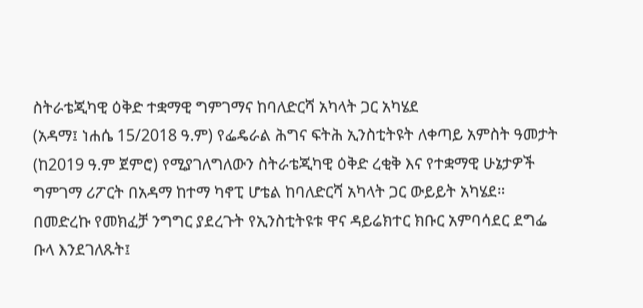ስትራቴጂካዊ ዕቅድ ተቋማዊ ግምገማና ከባለድርሻ አካላት ጋር አካሄደ
(አዳማ፤ ነሐሴ 15/2018 ዓ.ም) የፌዴራል ሕግና ፍትሕ ኢንስቲትዩት ለቀጣይ አምስት ዓመታት (ከ2019 ዓ.ም ጀምሮ) የሚያገለግለውን ስትራቴጂካዊ ዕቅድ ረቂቅ እና የተቋማዊ ሁኔታዎች ግምገማ ሪፖርት በአዳማ ከተማ ካኖፒ ሆቴል ከባለድርሻ አካላት ጋር ውይይት አካሄደ።
በመድረኩ የመክፈቻ ንግግር ያደረጉት የኢንስቲትዩቱ ዋና ዳይሬክተር ክቡር አምባሳደር ደግፌ ቡላ እንደገለጹት፤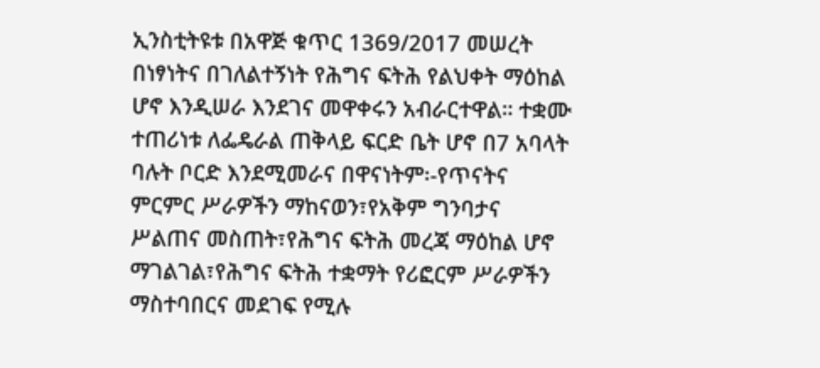ኢንስቲትዩቱ በአዋጅ ቁጥር 1369/2017 መሠረት በነፃነትና በገለልተኝነት የሕግና ፍትሕ የልህቀት ማዕከል ሆኖ እንዲሠራ እንደገና መዋቀሩን አብራርተዋል። ተቋሙ ተጠሪነቱ ለፌዴራል ጠቅላይ ፍርድ ቤት ሆኖ በ7 አባላት ባሉት ቦርድ እንደሚመራና በዋናነትም፡-የጥናትና ምርምር ሥራዎችን ማከናወን፣የአቅም ግንባታና ሥልጠና መስጠት፣የሕግና ፍትሕ መረጃ ማዕከል ሆኖ ማገልገል፣የሕግና ፍትሕ ተቋማት የሪፎርም ሥራዎችን ማስተባበርና መደገፍ የሚሉ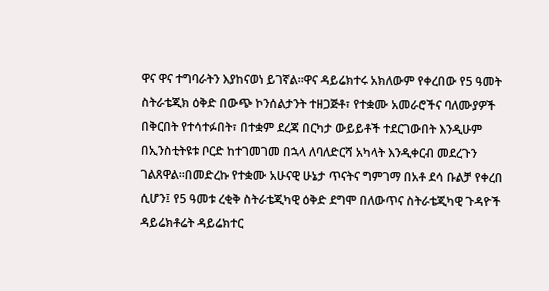ዋና ዋና ተግባራትን እያከናወነ ይገኛል።ዋና ዳይሬክተሩ አክለውም የቀረበው የ5 ዓመት ስትራቴጂክ ዕቅድ በውጭ ኮንሰልታንት ተዘጋጅቶ፣ የተቋሙ አመራሮችና ባለሙያዎች በቅርበት የተሳተፉበት፣ በተቋም ደረጃ በርካታ ውይይቶች ተደርገውበት እንዲሁም በኢንስቲትዩቱ ቦርድ ከተገመገመ በኋላ ለባለድርሻ አካላት እንዲቀርብ መደረጉን ገልጸዋል።በመድረኩ የተቋሙ አሁናዊ ሁኔታ ጥናትና ግምገማ በአቶ ደሳ ቡልቻ የቀረበ ሲሆን፤ የ5 ዓመቱ ረቂቅ ስትራቴጂካዊ ዕቅድ ደግሞ በለውጥና ስትራቴጂካዊ ጉዳዮች ዳይሬክቶሬት ዳይሬክተር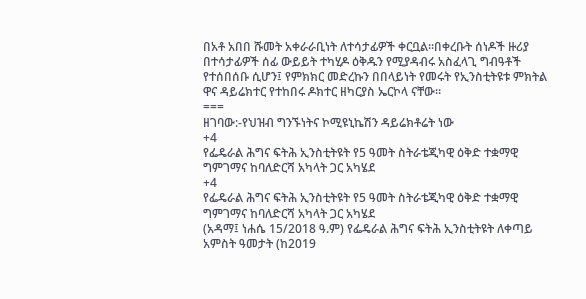በአቶ አበበ ሹመት አቀራራቢነት ለተሳታፊዎች ቀርቧል።በቀረቡት ሰነዶች ዙሪያ በተሳታፊዎች ሰፊ ውይይት ተካሂዶ ዕቅዱን የሚያዳብሩ አስፈላጊ ግብዓቶች የተሰበሰቡ ሲሆን፤ የምክክር መድረኩን በበላይነት የመሩት የኢንስቲትዩቱ ምክትል ዋና ዳይሬክተር የተከበሩ ዶክተር ዘካርያስ ኤርኮላ ናቸው።
===
ዘገባው:-የህዝብ ግንኙነትና ኮሚዩኒኬሽን ዳይሬክቶሬት ነው
+4
የፌዴራል ሕግና ፍትሕ ኢንስቲትዩት የ5 ዓመት ስትራቴጂካዊ ዕቅድ ተቋማዊ ግምገማና ከባለድርሻ አካላት ጋር አካሄደ
+4
የፌዴራል ሕግና ፍትሕ ኢንስቲትዩት የ5 ዓመት ስትራቴጂካዊ ዕቅድ ተቋማዊ ግምገማና ከባለድርሻ አካላት ጋር አካሄደ
(አዳማ፤ ነሐሴ 15/2018 ዓ.ም) የፌዴራል ሕግና ፍትሕ ኢንስቲትዩት ለቀጣይ አምስት ዓመታት (ከ2019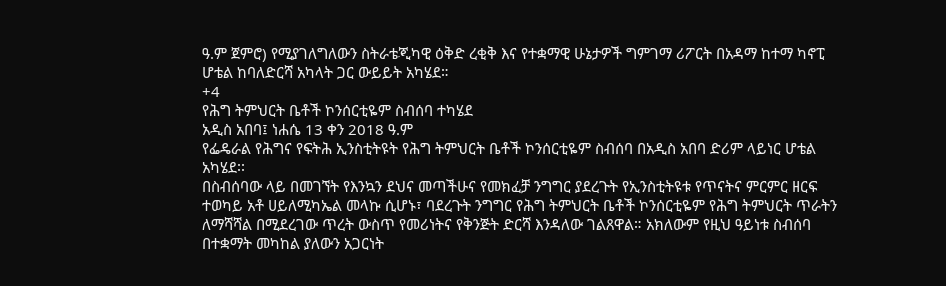ዓ.ም ጀምሮ) የሚያገለግለውን ስትራቴጂካዊ ዕቅድ ረቂቅ እና የተቋማዊ ሁኔታዎች ግምገማ ሪፖርት በአዳማ ከተማ ካኖፒ ሆቴል ከባለድርሻ አካላት ጋር ውይይት አካሄደ።
+4
የሕግ ትምህርት ቤቶች ኮንሰርቲዬም ስብሰባ ተካሄደ
አዲስ አበባ፤ ነሐሴ 13 ቀን 2018 ዓ.ም
የፌዴራል የሕግና የፍትሕ ኢንስቲትዩት የሕግ ትምህርት ቤቶች ኮንሰርቲዬም ስብሰባ በአዲስ አበባ ድሪም ላይነር ሆቴል አካሄደ፡፡
በስብሰባው ላይ በመገኘት የእንኳን ደህና መጣችሁና የመክፈቻ ንግግር ያደረጉት የኢንስቲትዩቱ የጥናትና ምርምር ዘርፍ ተወካይ አቶ ሀይለሚካኤል መላኩ ሲሆኑ፣ ባደረጉት ንግግር የሕግ ትምህርት ቤቶች ኮንሰርቲዬም የሕግ ትምህርት ጥራትን ለማሻሻል በሚደረገው ጥረት ውስጥ የመሪነትና የቅንጅት ድርሻ እንዳለው ገልጸዋል። አክለውም የዚህ ዓይነቱ ስብሰባ በተቋማት መካከል ያለውን አጋርነት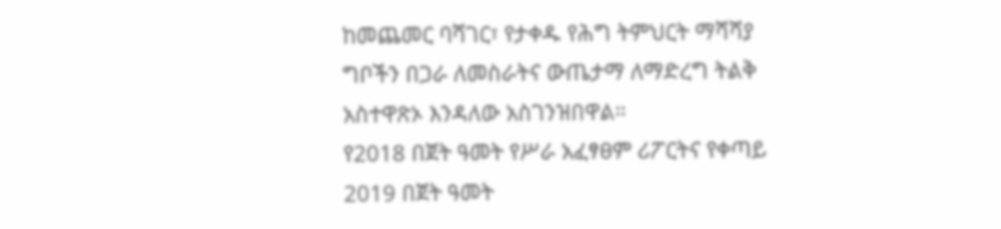ከመጨመር ባሻገር፣ የታቀዱ የሕግ ትምህርት ማሻሻያ ግቦችን በጋራ ለመስራትና ውጤታማ ለማድረግ ትልቅ አስተዋጽኦ እንዳለው አስገንዝበዋል።
የ2018 በጀት ዓመት የሥራ አፈፃፀም ሪፖርትና የቀጣይ 2019 በጀት ዓመት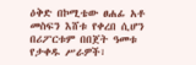ዕቅድ በኮሚቴው ፀሐፊ አቶ መስፍን እሸቱ የቀረበ ሲሆን በሪፖርቱም በበጀት ዓመቱ የታቀዱ ሥራዎች፣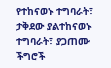የተከናወኑ ተግባራት፣ ታቅደው ያልተከናወኑ ተግባራት፣ ያጋጠሙ ችግሮች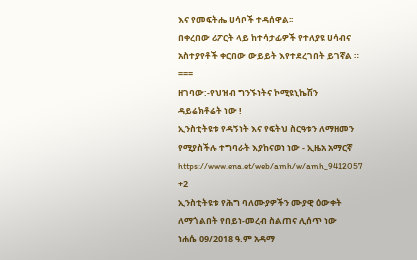እና የመፍትሔ ሀሳቦች ተዳሰዋል፡፡
በቀረበው ሪፖርት ላይ ከተሳታፊዎች የተለያዩ ሀሳብና አስተያየቶች ቀርበው ውይይት እየተደረገበት ይገኛል ።
===
ዘገባው:-የህዝብ ግንኙነትና ኮሚዩኒኬሽን ዳይሬክቶሬት ነው !
ኢንስቲትዩቱ የዳኝነት እና የፍትህ ስርዓቱን ለማዘመን የሚያስችሉ ተግባራት እያከናወነ ነው - ኢዜአ አማርኛ
https://www.ena.et/web/amh/w/amh_9412057
+2
ኢንስቲትዩቱ የሕግ ባለሙያዎችን ሙያዊ ዕውቀት ለማጎልበት የበይነ-መረብ ስልጠና ሊሰጥ ነው
ነሐሴ 09/2018 ዓ.ም አዳማ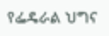የፌዴራል ህግና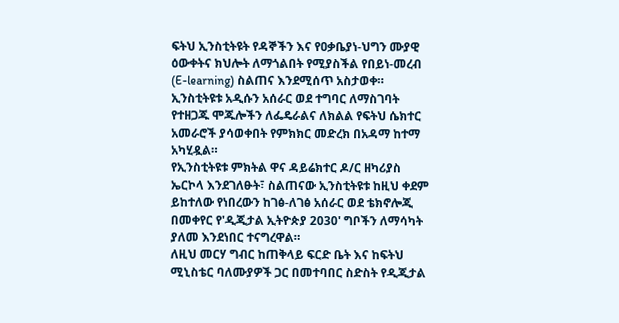ፍትህ ኢንስቲትዩት የዳኞችን እና የዐቃቤያነ-ህግን ሙያዊ ዕውቀትና ክህሎት ለማጎልበት የሚያስችል የበይነ-መረብ (E-learning) ስልጠና እንደሚሰጥ አስታወቀ። ኢንስቲትዩቱ አዲሱን አሰራር ወደ ተግባር ለማስገባት የተዘጋጁ ሞጁሎችን ለፌዴራልና ለክልል የፍትህ ሴክተር አመራሮች ያሳወቀበት የምክክር መድረክ በአዳማ ከተማ አካሂዷል።
የኢንስቲትዩቱ ምክትል ዋና ዳይሬክተር ዶ/ር ዘካሪያስ ኤርኮላ እንደገለፁት፣ ስልጠናው ኢንስቲትዩቱ ከዚህ ቀደም ይከተለው የነበረውን ከገፅ-ለገፅ አሰራር ወደ ቴክኖሎጂ በመቀየር የ'ዲጂታል ኢትዮጵያ 2030' ግቦችን ለማሳካት ያለመ እንደነበር ተናግረዋል።
ለዚህ መርሃ ግብር ከጠቅላይ ፍርድ ቤት እና ከፍትህ ሚኒስቴር ባለሙያዎች ጋር በመተባበር ስድስት የዲጂታል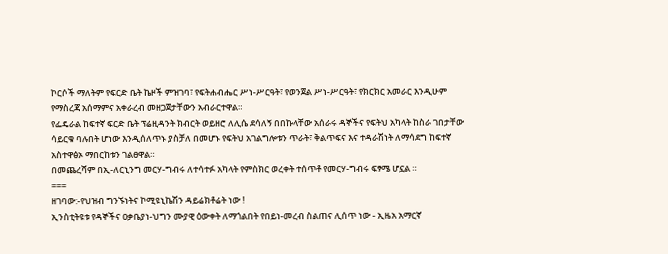ኮርሶች ማለትም የፍርድ ቤት ኬዞች ምዝገባ፣ የፍትሐብሔር ሥነ-ሥርዓት፣ የወንጀል ሥነ-ሥርዓት፣ የክርክር አመራር እንዲሁም የማስረጃ አሰማምና አቀራረብ መዘጋጀታቸውን አብራርተዋል።
የፌዴራል ከፍተኛ ፍርድ ቤት ፕሬዚዳንት ክብርት ወይዘሮ ለሊሴ ደሳለኝ በበኩላቸው አሰራሩ ዳኞችና የፍትህ አካላት ከስራ ገበታቸው ሳይርቁ ባሉበት ሆነው እንዲሰለጥኑ ያስቻለ በመሆኑ የፍትህ አገልግሎቱን ጥራት፣ ቅልጥፍና እና ተዳራሽነት ለማሳደግ ከፍተኛ አስተዋፅኦ ማበርከቱን ገልፀዋል።
በመጨረሻም በኢ-ለርኒንግ መርሃ-ግብሩ ለተሳተፉ አካላት የምስክር ወረቀት ተሰጥቶ የመርሃ-ግብሩ ፍፃሜ ሆኗል ።
===
ዘገባው:-የህዝብ ግንኙነትና ኮሚዩኒኬሽን ዳይሬክቶሬት ነው !
ኢንስቲትዩቱ የዳኞችና ዐቃቤያነ-ህግን ሙያዊ ዕውቀት ለማጎልበት የበይነ-መረብ ስልጠና ሊሰጥ ነው - ኢዜአ አማርኛ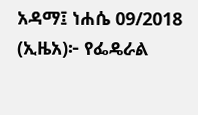አዳማ፤ ነሐሴ 09/2018 (ኢዜአ)፦ የፌዴራል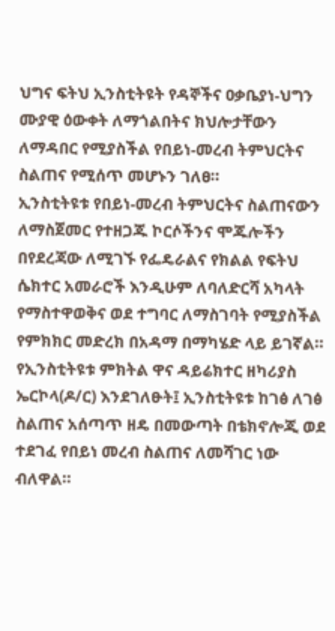ህግና ፍትህ ኢንስቲትዩት የዳኞችና ዐቃቤያነ-ህግን ሙያዊ ዕውቀት ለማጎልበትና ክህሎታቸውን ለማዳበር የሚያስችል የበይነ-መረብ ትምህርትና ስልጠና የሚሰጥ መሆኑን ገለፀ።
ኢንስቲትዩቱ የበይነ-መረብ ትምህርትና ስልጠናውን ለማስጀመር የተዘጋጁ ኮርሶችንና ሞጁሎችን በየደረጃው ለሚገኙ የፌዴራልና የክልል የፍትህ ሴክተር አመራሮች እንዲሁም ለባለድርሻ አካላት የማስተዋወቅና ወደ ተግባር ለማስገባት የሚያስችል የምክክር መድረክ በአዳማ በማካሄድ ላይ ይገኛል።
የኢንስቲትዩቱ ምክትል ዋና ዳይሬክተር ዘካሪያስ ኤርኮላ(ዶ/ር) እንደገለፁት፤ ኢንስቲትዩቱ ከገፅ ለገፅ ስልጠና አሰጣጥ ዘዴ በመውጣት በቴክኖሎጂ ወደ ተደገፈ የበይነ መረብ ስልጠና ለመሻገር ነው ብለዋል።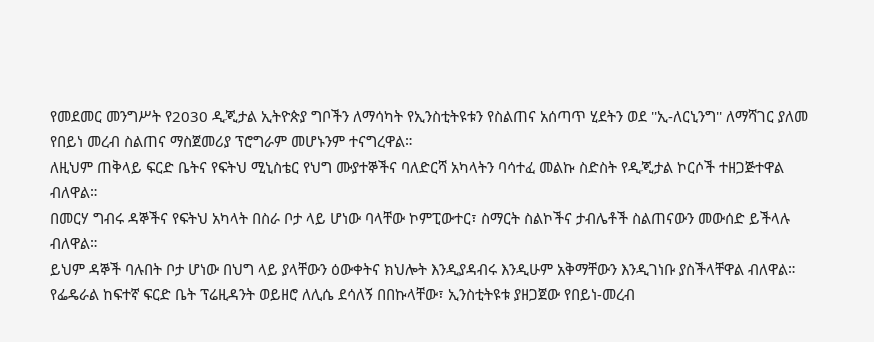የመደመር መንግሥት የ2030 ዲጂታል ኢትዮጵያ ግቦችን ለማሳካት የኢንስቲትዩቱን የስልጠና አሰጣጥ ሂደትን ወደ ''ኢ-ለርኒንግ'' ለማሻገር ያለመ የበይነ መረብ ስልጠና ማስጀመሪያ ፕሮግራም መሆኑንም ተናግረዋል።
ለዚህም ጠቅላይ ፍርድ ቤትና የፍትህ ሚኒስቴር የህግ ሙያተኞችና ባለድርሻ አካላትን ባሳተፈ መልኩ ስድስት የዲጂታል ኮርሶች ተዘጋጅተዋል ብለዋል።
በመርሃ ግብሩ ዳኞችና የፍትህ አካላት በስራ ቦታ ላይ ሆነው ባላቸው ኮምፒውተር፣ ስማርት ስልኮችና ታብሌቶች ስልጠናውን መውሰድ ይችላሉ ብለዋል።
ይህም ዳኞች ባሉበት ቦታ ሆነው በህግ ላይ ያላቸውን ዕውቀትና ክህሎት እንዲያዳብሩ እንዲሁም አቅማቸውን እንዲገነቡ ያስችላቸዋል ብለዋል።
የፌዴራል ከፍተኛ ፍርድ ቤት ፕሬዚዳንት ወይዘሮ ለሊሴ ደሳለኝ በበኩላቸው፣ ኢንስቲትዩቱ ያዘጋጀው የበይነ-መረብ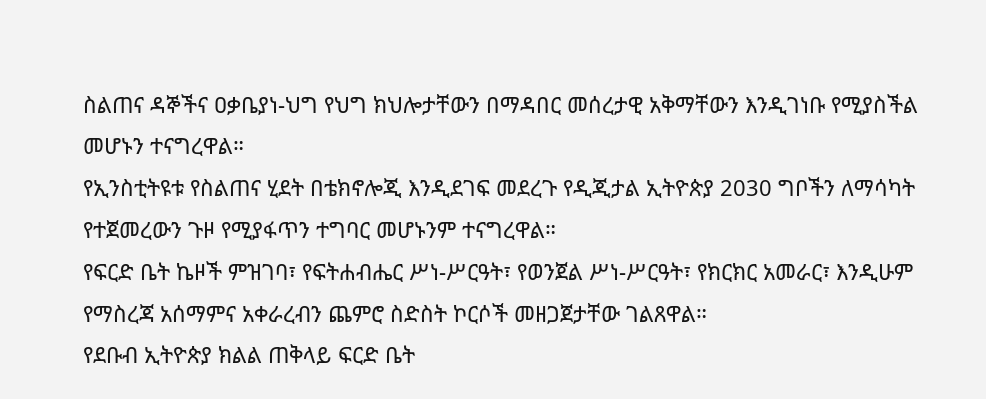ስልጠና ዳኞችና ዐቃቤያነ-ህግ የህግ ክህሎታቸውን በማዳበር መሰረታዊ አቅማቸውን እንዲገነቡ የሚያስችል መሆኑን ተናግረዋል።
የኢንስቲትዩቱ የስልጠና ሂደት በቴክኖሎጂ እንዲደገፍ መደረጉ የዲጂታል ኢትዮጵያ 2030 ግቦችን ለማሳካት የተጀመረውን ጉዞ የሚያፋጥን ተግባር መሆኑንም ተናግረዋል።
የፍርድ ቤት ኬዞች ምዝገባ፣ የፍትሐብሔር ሥነ-ሥርዓት፣ የወንጀል ሥነ-ሥርዓት፣ የክርክር አመራር፣ እንዲሁም የማስረጃ አሰማምና አቀራረብን ጨምሮ ስድስት ኮርሶች መዘጋጀታቸው ገልጸዋል።
የደቡብ ኢትዮጵያ ክልል ጠቅላይ ፍርድ ቤት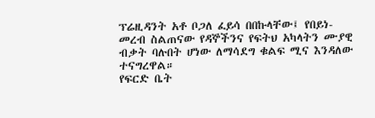ፕሬዚዳንት አቶ ቦጋለ ፈይሳ በበኩላቸው፤ የበይነ-መረብ ስልጠናው የዳኞችንና የፍትህ አካላትን ሙያዊ ብቃት ባሉበት ሆነው ለማሳደግ ቁልፍ ሚና እንዳለው ተናግረዋል።
የፍርድ ቤት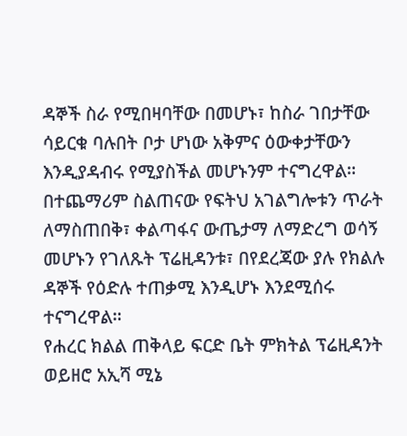ዳኞች ስራ የሚበዛባቸው በመሆኑ፣ ከስራ ገበታቸው ሳይርቁ ባሉበት ቦታ ሆነው አቅምና ዕውቀታቸውን እንዲያዳብሩ የሚያስችል መሆኑንም ተናግረዋል።
በተጨማሪም ስልጠናው የፍትህ አገልግሎቱን ጥራት ለማስጠበቅ፣ ቀልጣፋና ውጤታማ ለማድረግ ወሳኝ መሆኑን የገለጹት ፕሬዚዳንቱ፣ በየደረጃው ያሉ የክልሉ ዳኞች የዕድሉ ተጠቃሚ እንዲሆኑ እንደሚሰሩ ተናግረዋል።
የሐረር ክልል ጠቅላይ ፍርድ ቤት ምክትል ፕሬዚዳንት ወይዘሮ አኢሻ ሚኔ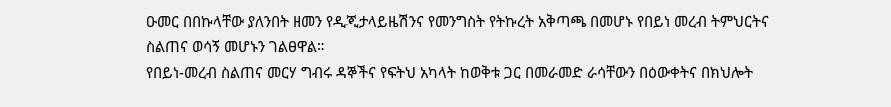ዑመር በበኩላቸው ያለንበት ዘመን የዲጂታላይዜሽንና የመንግስት የትኩረት አቅጣጫ በመሆኑ የበይነ መረብ ትምህርትና ስልጠና ወሳኝ መሆኑን ገልፀዋል።
የበይነ-መረብ ስልጠና መርሃ ግብሩ ዳኞችና የፍትህ አካላት ከወቅቱ ጋር በመራመድ ራሳቸውን በዕውቀትና በክህሎት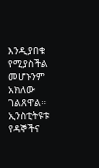እንዲያበቁ የሚያስችል መሆኑንም አክለው ገልጸዋል።
ኢንስቲትዩቱ የዳኞችና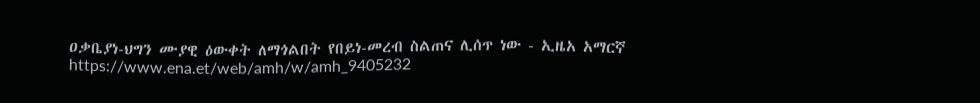ዐቃቤያነ-ህግን ሙያዊ ዕውቀት ለማጎልበት የበይነ-መረብ ስልጠና ሊሰጥ ነው - ኢዜአ አማርኛ
https://www.ena.et/web/amh/w/amh_9405232